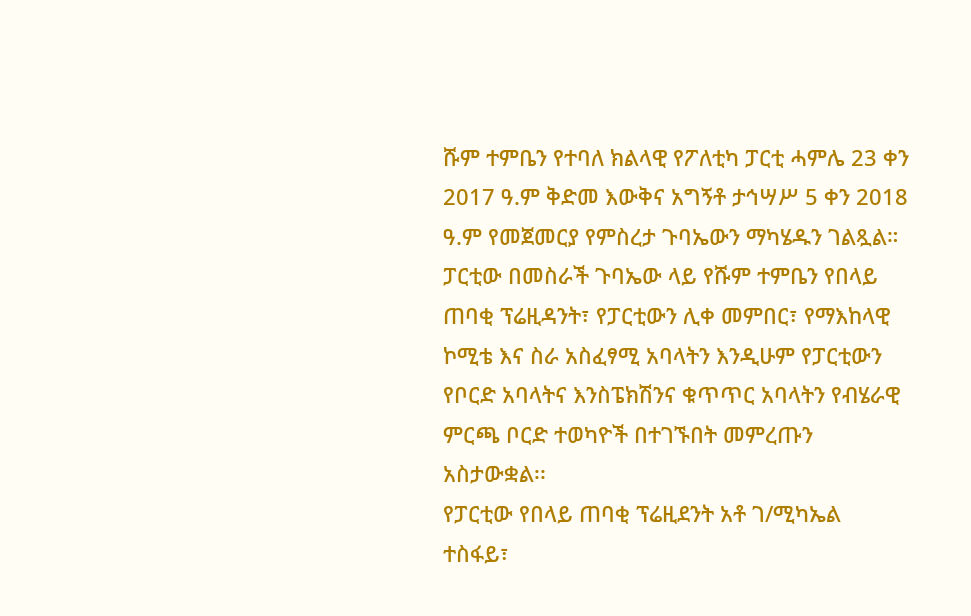ሹም ተምቤን የተባለ ክልላዊ የፖለቲካ ፓርቲ ሓምሌ 23 ቀን 2017 ዓ.ም ቅድመ እውቅና አግኝቶ ታኅሣሥ 5 ቀን 2018 ዓ.ም የመጀመርያ የምስረታ ጉባኤውን ማካሄዱን ገልጿል።
ፓርቲው በመስራች ጉባኤው ላይ የሹም ተምቤን የበላይ ጠባቂ ፕሬዚዳንት፣ የፓርቲውን ሊቀ መምበር፣ የማእከላዊ ኮሚቴ እና ስራ አስፈፃሚ አባላትን እንዲሁም የፓርቲውን የቦርድ አባላትና እንስፔክሽንና ቁጥጥር አባላትን የብሄራዊ ምርጫ ቦርድ ተወካዮች በተገኙበት መምረጡን አስታውቋል፡፡
የፓርቲው የበላይ ጠባቂ ፕሬዚደንት አቶ ገ/ሚካኤል ተስፋይ፣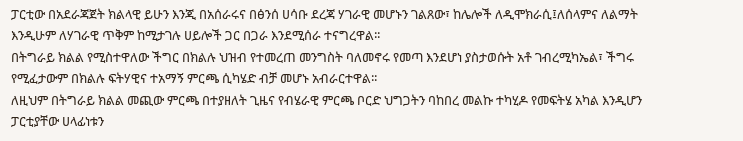ፓርቲው በአደራጃጀት ክልላዊ ይሁን እንጂ በአሰራሩና በፅንሰ ሀሳቡ ደረጃ ሃገራዊ መሆኑን ገልጸው፣ ከሌሎች ለዲሞክራሲ፤ለሰላምና ለልማት እንዲሁም ለሃገራዊ ጥቅም ከሚታገሉ ሀይሎች ጋር በጋራ እንደሚሰራ ተናግረዋል፡፡
በትግራይ ክልል የሚስተዋለው ችግር በክልሉ ህዝብ የተመረጠ መንግስት ባለመኖሩ የመጣ እንደሆነ ያስታወሱት አቶ ገብረሚካኤል፣ ችግሩ የሚፈታውም በክልሉ ፍትሃዊና ተአማኝ ምርጫ ሲካሄድ ብቻ መሆኑ አብራርተዋል፡፡
ለዚህም በትግራይ ክልል መጪው ምርጫ በተያዘለት ጊዜና የብሄራዊ ምርጫ ቦርድ ህግጋትን ባከበረ መልኩ ተካሂዶ የመፍትሄ አካል እንዲሆን ፓርቲያቸው ሀላፊነቱን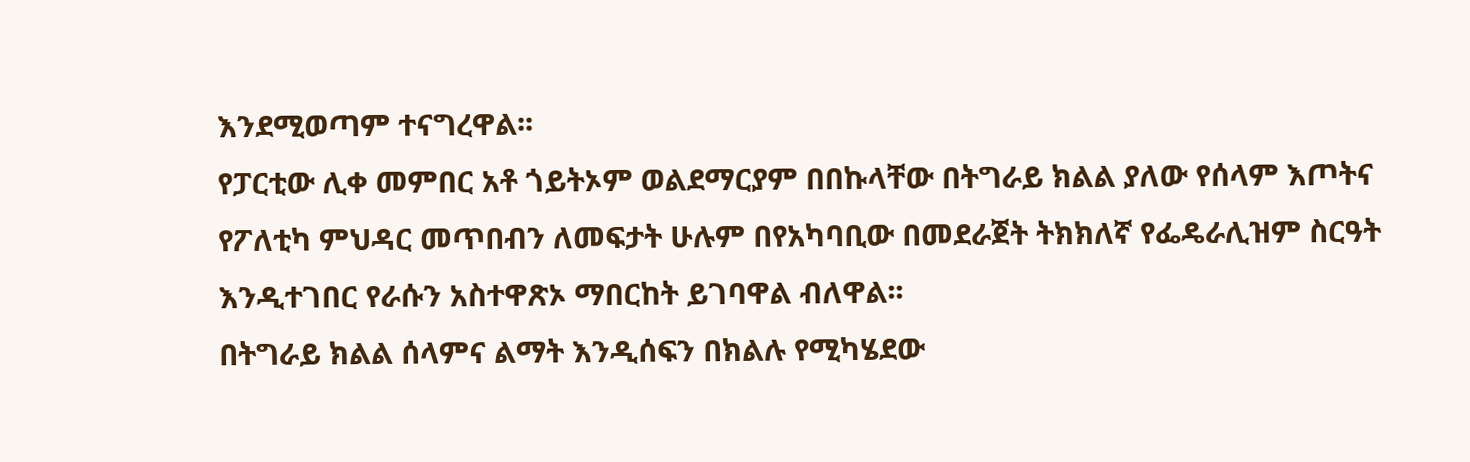እንደሚወጣም ተናግረዋል፡፡
የፓርቲው ሊቀ መምበር አቶ ጎይትኦም ወልደማርያም በበኩላቸው በትግራይ ክልል ያለው የሰላም እጦትና የፖለቲካ ምህዳር መጥበብን ለመፍታት ሁሉም በየአካባቢው በመደራጀት ትክክለኛ የፌዴራሊዝም ስርዓት እንዲተገበር የራሱን አስተዋጽኦ ማበርከት ይገባዋል ብለዋል፡፡
በትግራይ ክልል ሰላምና ልማት እንዲሰፍን በክልሉ የሚካሄደው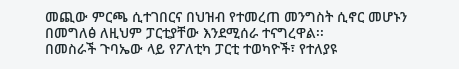መጪው ምርጫ ሲተገበርና በህዝብ የተመረጠ መንግስት ሲኖር መሆኑን በመግለፅ ለዚህም ፓርቲያቸው እንደሚሰራ ተናግረዋል፡፡
በመስራች ጉባኤው ላይ የፖለቲካ ፓርቲ ተወካዮች፣ የተለያዩ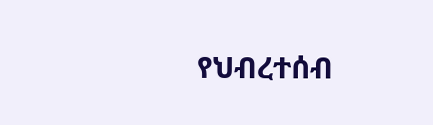የህብረተሰብ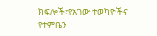ክፍሎች፣የአገው ተወካዮችና የተምቤን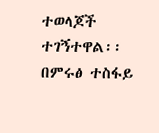ተወላጆች ተገኝተዋል፡፡
በምሩፅ ተስፋይ